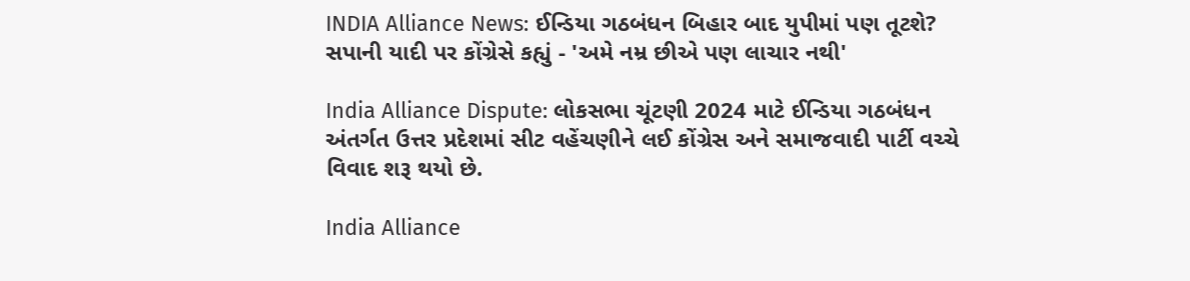INDIA Alliance News: ઈન્ડિયા ગઠબંધન બિહાર બાદ યુપીમાં પણ તૂટશે? સપાની યાદી પર કોંગ્રેસે કહ્યું - 'અમે નમ્ર છીએ પણ લાચાર નથી'

India Alliance Dispute: લોકસભા ચૂંટણી 2024 માટે ઈન્ડિયા ગઠબંધન અંતર્ગત ઉત્તર પ્રદેશમાં સીટ વહેંચણીને લઈ કોંગ્રેસ અને સમાજવાદી પાર્ટી વચ્ચે વિવાદ શરૂ થયો છે.

India Alliance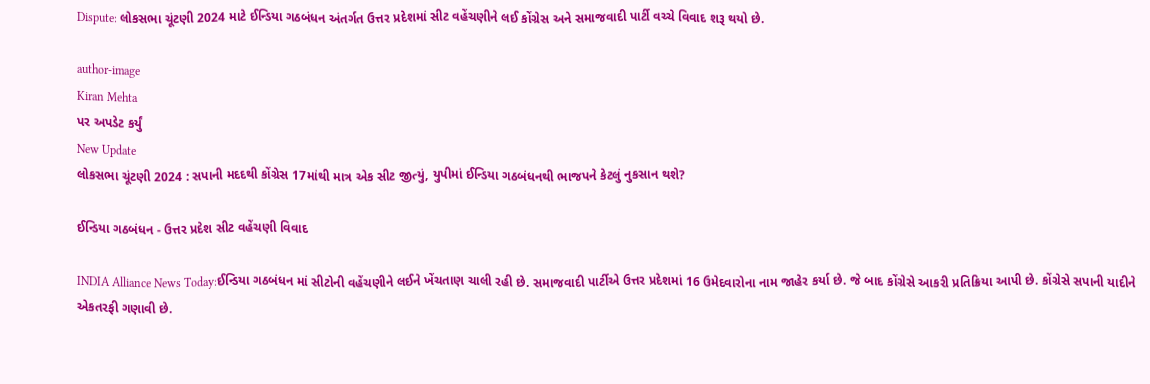Dispute: લોકસભા ચૂંટણી 2024 માટે ઈન્ડિયા ગઠબંધન અંતર્ગત ઉત્તર પ્રદેશમાં સીટ વહેંચણીને લઈ કોંગ્રેસ અને સમાજવાદી પાર્ટી વચ્ચે વિવાદ શરૂ થયો છે.

author-image
Kiran Mehta
પર અપડેટ કર્યું
New Update
લોકસભા ચૂંટણી 2024 : સપાની મદદથી કોંગ્રેસ 17માંથી માત્ર એક સીટ જીત્યું, યુપીમાં ઈન્ડિયા ગઠબંધનથી ભાજપને કેટલું નુકસાન થશે?

ઈન્ડિયા ગઠબંધન - ઉત્તર પ્રદેશ સીટ વહેંચણી વિવાદ

INDIA Alliance News Today:ઈન્ડિયા ગઠબંધન માં સીટોની વહેંચણીને લઈને ખેંચતાણ ચાલી રહી છે. સમાજવાદી પાર્ટીએ ઉત્તર પ્રદેશમાં 16 ઉમેદવારોના નામ જાહેર કર્યા છે. જે બાદ કોંગ્રેસે આકરી પ્રતિક્રિયા આપી છે. કોંગ્રેસે સપાની યાદીને એકતરફી ગણાવી છે.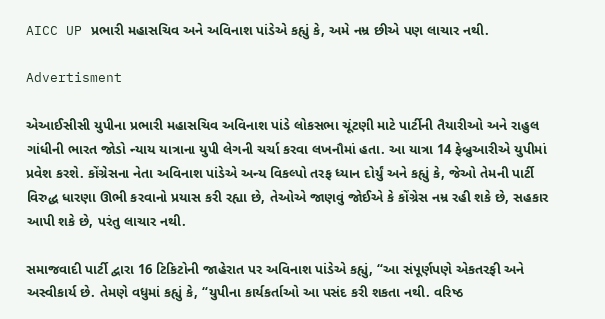AICC UP પ્રભારી મહાસચિવ અને અવિનાશ પાંડેએ કહ્યું કે, અમે નમ્ર છીએ પણ લાચાર નથી.

Advertisment

એઆઈસીસી યુપીના પ્રભારી મહાસચિવ અવિનાશ પાંડે લોકસભા ચૂંટણી માટે પાર્ટીની તૈયારીઓ અને રાહુલ ગાંધીની ભારત જોડો ન્યાય યાત્રાના યુપી લેગની ચર્ચા કરવા લખનૌમાં હતા. આ યાત્રા 14 ફેબ્રુઆરીએ યુપીમાં પ્રવેશ કરશે. કોંગ્રેસના નેતા અવિનાશ પાંડેએ અન્ય વિકલ્પો તરફ ધ્યાન દોર્યું અને કહ્યું કે, જેઓ તેમની પાર્ટી વિરુદ્ધ ધારણા ઊભી કરવાનો પ્રયાસ કરી રહ્યા છે, તેઓએ જાણવું જોઈએ કે કોંગ્રેસ નમ્ર રહી શકે છે, સહકાર આપી શકે છે, પરંતુ લાચાર નથી.

સમાજવાદી પાર્ટી દ્વારા 16 ટિકિટોની જાહેરાત પર અવિનાશ પાંડેએ કહ્યું, “આ સંપૂર્ણપણે એકતરફી અને અસ્વીકાર્ય છે. તેમણે વધુમાં કહ્યું કે, “યુપીના કાર્યકર્તાઓ આ પસંદ કરી શકતા નથી. વરિષ્ઠ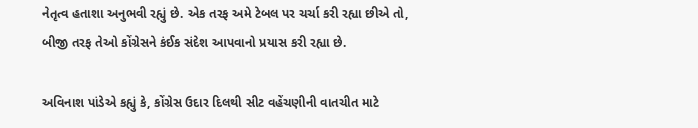નેતૃત્વ હતાશા અનુભવી રહ્યું છે. એક તરફ અમે ટેબલ પર ચર્ચા કરી રહ્યા છીએ તો, બીજી તરફ તેઓ કોંગ્રેસને કંઈક સંદેશ આપવાનો પ્રયાસ કરી રહ્યા છે.

અવિનાશ પાંડેએ કહ્યું કે, કોંગ્રેસ ઉદાર દિલથી સીટ વહેંચણીની વાતચીત માટે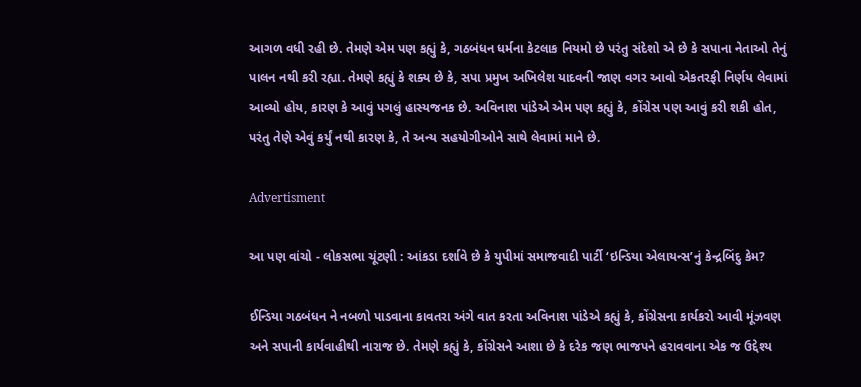આગળ વધી રહી છે. તેમણે એમ પણ કહ્યું કે, ગઠબંધન ધર્મના કેટલાક નિયમો છે પરંતુ સંદેશો એ છે કે સપાના નેતાઓ તેનું પાલન નથી કરી રહ્યા. તેમણે કહ્યું કે શક્ય છે કે, સપા પ્રમુખ અખિલેશ યાદવની જાણ વગર આવો એકતરફી નિર્ણય લેવામાં આવ્યો હોય, કારણ કે આવું પગલું હાસ્યજનક છે. અવિનાશ પાંડેએ એમ પણ કહ્યું કે, કોંગ્રેસ પણ આવું કરી શકી હોત, પરંતુ તેણે એવું કર્યું નથી કારણ કે, તે અન્ય સહયોગીઓને સાથે લેવામાં માને છે.

Advertisment

આ પણ વાંચો - લોકસભા ચૂંટણી : આંકડા દર્શાવે છે કે યુપીમાં સમાજવાદી પાર્ટી ‘ઇન્ડિયા એલાયન્સ’નું કેન્દ્રબિંદુ કેમ?

ઈન્ડિયા ગઠબંધન ને નબળો પાડવાના કાવતરા અંગે વાત કરતા અવિનાશ પાંડેએ કહ્યું કે, કોંગ્રેસના કાર્યકરો આવી મૂંઝવણ અને સપાની કાર્યવાહીથી નારાજ છે. તેમણે કહ્યું કે, કોંગ્રેસને આશા છે કે દરેક જણ ભાજપને હરાવવાના એક જ ઉદ્દેશ્ય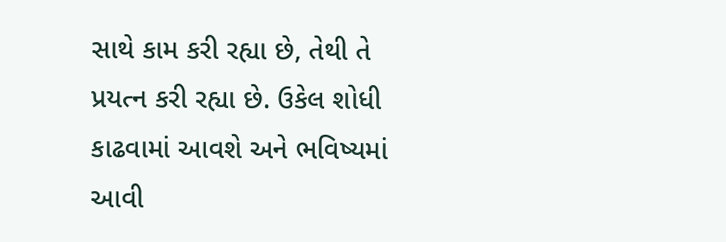સાથે કામ કરી રહ્યા છે, તેથી તે પ્રયત્ન કરી રહ્યા છે. ઉકેલ શોધી કાઢવામાં આવશે અને ભવિષ્યમાં આવી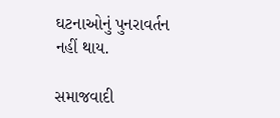ઘટનાઓનું પુનરાવર્તન નહીં થાય.

સમાજવાદી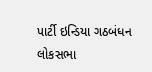પાર્ટી ઇન્ડિયા ગઠબંધન લોકસભા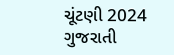ચૂંટણી 2024 ગુજરાતી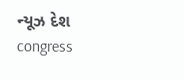ન્યૂઝ દેશ congress